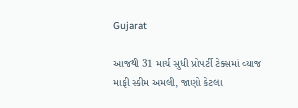Gujarat

આજથી 31 માર્ચ સુધી પ્રોપર્ટી ટેક્સમાં વ્યાજ માફી સ્કીમ અમલી, જાણો કેટલા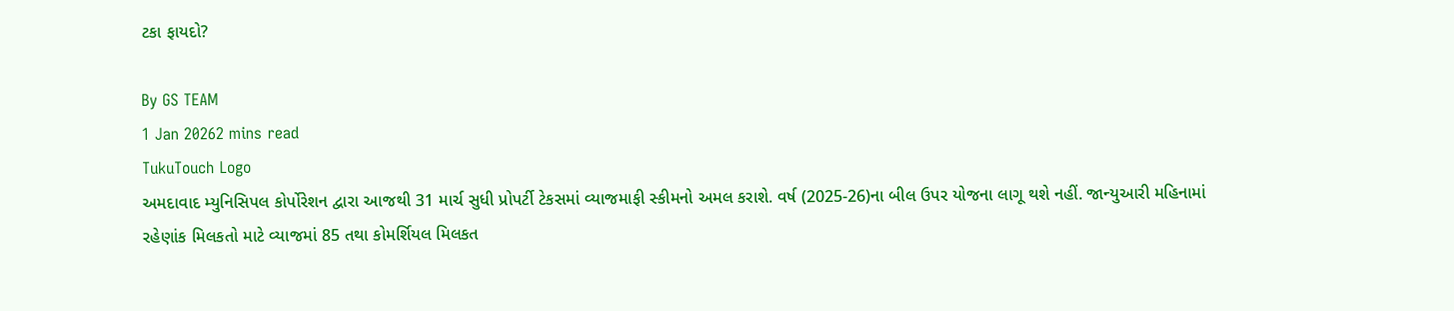ટકા ફાયદો?

By GS TEAM
1 Jan 20262 mins read
TukuTouch Logo
અમદાવાદ મ્યુનિસિપલ કોર્પોરેશન દ્વારા આજથી 31 માર્ચ સુધી પ્રોપર્ટી ટેકસમાં વ્યાજમાફી સ્કીમનો અમલ કરાશે. વર્ષ (2025-26)ના બીલ ઉપર યોજના લાગૂ થશે નહીં. જાન્યુઆરી મહિનામાં રહેણાંક મિલકતો માટે વ્યાજમાં 85 તથા કોમર્શિયલ મિલકત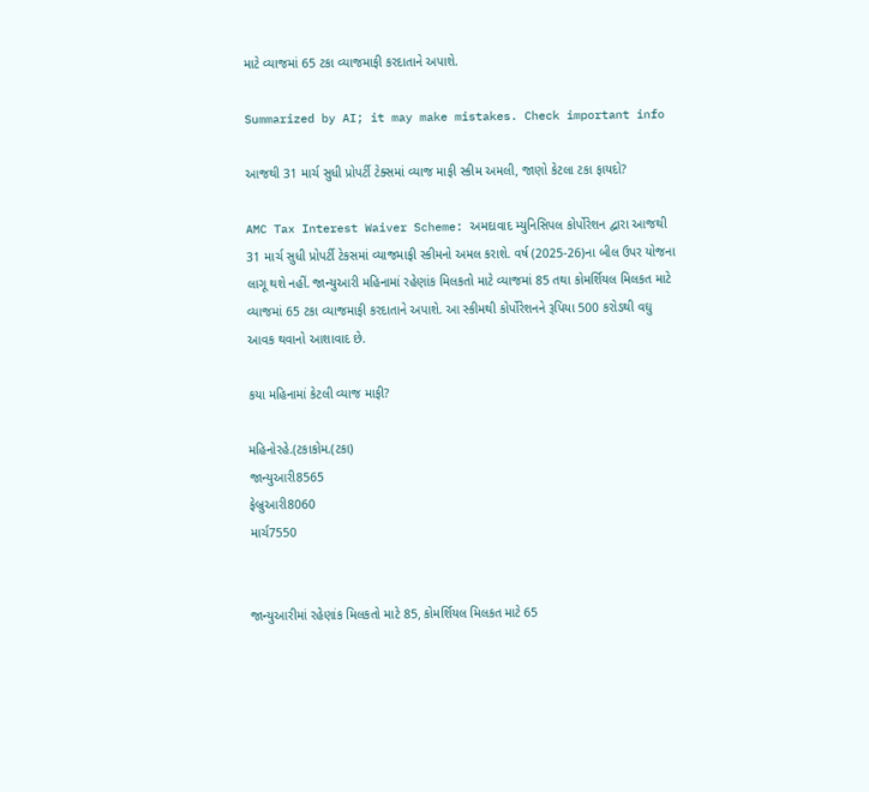માટે વ્યાજમાં 65 ટકા વ્યાજમાફી કરદાતાને અપાશે.

Summarized by AI; it may make mistakes. Check important info

આજથી 31 માર્ચ સુધી પ્રોપર્ટી ટેક્સમાં વ્યાજ માફી સ્કીમ અમલી, જાણો કેટલા ટકા ફાયદો?

AMC Tax Interest Waiver Scheme: અમદાવાદ મ્યુનિસિપલ કોર્પોરેશન દ્વારા આજથી 31 માર્ચ સુધી પ્રોપર્ટી ટેકસમાં વ્યાજમાફી સ્કીમનો અમલ કરાશે. વર્ષ (2025-26)ના બીલ ઉપર યોજના લાગૂ થશે નહીં. જાન્યુઆરી મહિનામાં રહેણાંક મિલકતો માટે વ્યાજમાં 85 તથા કોમર્શિયલ મિલકત માટે વ્યાજમાં 65 ટકા વ્યાજમાફી કરદાતાને અપાશે. આ સ્કીમથી કોર્પોરેશનને રૂપિયા 500 કરોડથી વઘુ આવક થવાનો આશાવાદ છે.

કયા મહિનામાં કેટલી વ્યાજ માફી?

મહિનોરહે.(ટકાકોમ.(ટકા)
જાન્યુઆરી8565
ફેબ્રુઆરી8060
માર્ચ7550


જાન્યુઆરીમાં રહેણાંક મિલકતો માટે 85, કોમર્શિયલ મિલકત માટે 65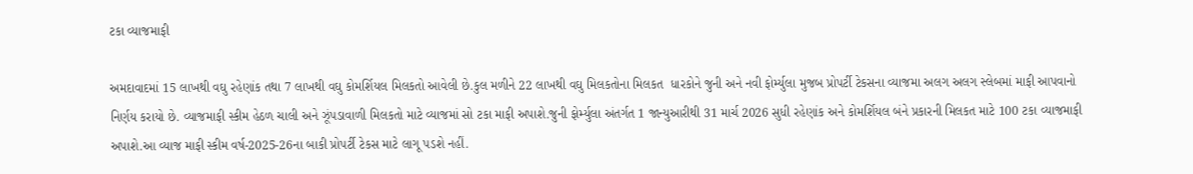ટકા વ્યાજમાફી

અમદાવાદમાં 15 લાખથી વઘુ રહેણાંક તથા 7 લાખથી વઘુ કોમર્શિયલ મિલકતો આવેલી છે.કુલ મળીને 22 લાખથી વઘુ મિલકતોના મિલકત  ધારકોને જુની અને નવી ફોર્મ્યુલા મુજબ પ્રોપર્ટી ટેકસના વ્યાજમા અલગ અલગ સ્લેબમાં માફી આપવાનો નિર્ણય કરાયો છે. વ્યાજમાફી સ્કીમ હેઠળ ચાલી અને ઝૂંપડાવાળી મિલકતો માટે વ્યાજમાં સો ટકા માફી અપાશે.જુની ફોર્મ્યુલા અંતર્ગત 1 જાન્યુઆરીથી 31 માર્ચ 2026 સુધી રહેણાંક અને કોમર્શિયલ બંને પ્રકારની મિલકત માટે 100 ટકા વ્યાજમાફી અપાશે.આ વ્યાજ માફી સ્કીમ વર્ષ-2025-26ના બાકી પ્રોપર્ટી ટેકસ માટે લાગૂ પડશે નહીં.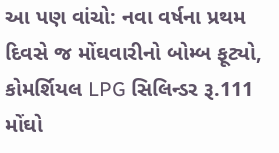આ પણ વાંચો: નવા વર્ષના પ્રથમ દિવસે જ મોંઘવારીનો બોમ્બ ફૂટ્યો, કોમર્શિયલ LPG સિલિન્ડર રૂ.111 મોંઘો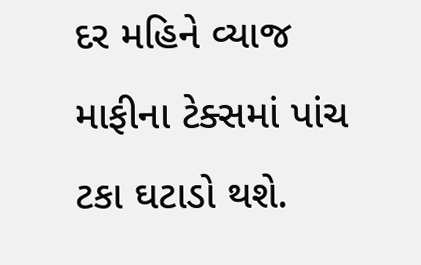દર મહિને વ્યાજ માફીના ટેક્સમાં પાંચ ટકા ઘટાડો થશે.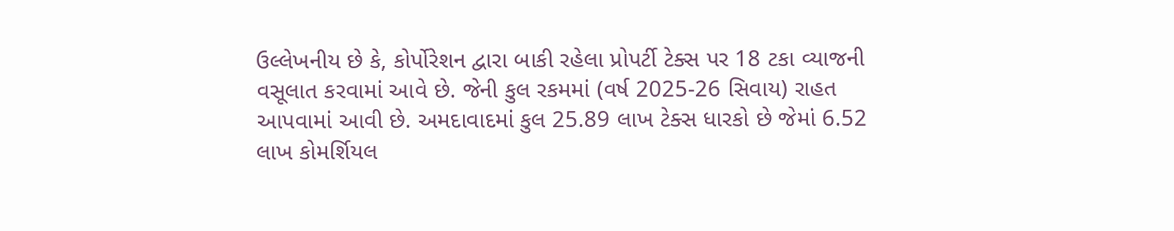ઉલ્લેખનીય છે કે, કોર્પોરેશન દ્વારા બાકી રહેલા પ્રોપર્ટી ટેક્સ પર 18 ટકા વ્યાજની વસૂલાત કરવામાં આવે છે. જેની કુલ રકમમાં (વર્ષ 2025-26 સિવાય) રાહત આપવામાં આવી છે. અમદાવાદમાં કુલ 25.89 લાખ ટેક્સ ધારકો છે જેમાં 6.52 લાખ કોમર્શિયલ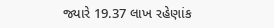જ્યારે 19.37 લાખ રહેણાંક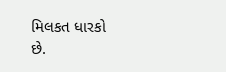મિલકત ધારકો છે.